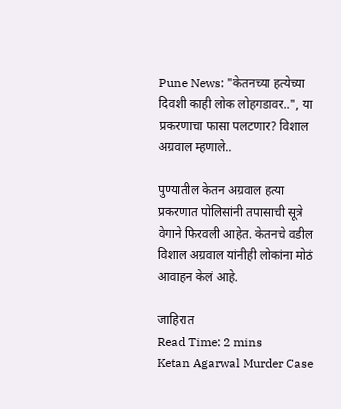Pune News: "केतनच्या हत्येच्या दिवशी काही लोक लोहगडावर..", या प्रकरणाचा फासा पलटणार? विशाल अग्रवाल म्हणाले..

पुण्यातील केतन अग्रवाल हत्या प्रकरणात पोलिसांनी तपासाची सूत्रे वेगाने फिरवली आहेत. केतनचे वडील विशाल अग्रवाल यांनीही लोकांना मोठं आवाहन केलं आहे.

जाहिरात
Read Time: 2 mins
Ketan Agarwal Murder Case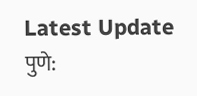Latest Update
पुणे: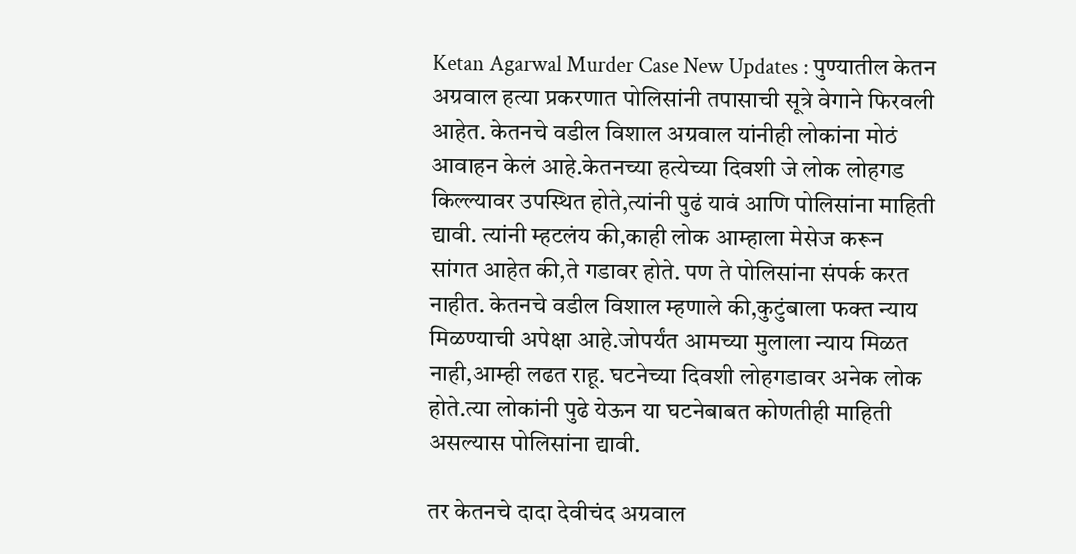Ketan Agarwal Murder Case New Updates : पुण्यातील केतन अग्रवाल हत्या प्रकरणात पोलिसांनी तपासाची सूत्रे वेगाने फिरवली आहेत. केतनचे वडील विशाल अग्रवाल यांनीही लोकांना मोठं आवाहन केलं आहे.केतनच्या हत्येच्या दिवशी जे लोक लोहगड किल्ल्यावर उपस्थित होते,त्यांनी पुढं यावं आणि पोलिसांना माहिती द्यावी. त्यांनी म्हटलंय की,काही लोक आम्हाला मेसेज करून सांगत आहेत की,ते गडावर होते. पण ते पोलिसांना संपर्क करत नाहीत. केतनचे वडील विशाल म्हणाले की,कुटुंबाला फक्त न्याय मिळण्याची अपेक्षा आहे.जोपर्यंत आमच्या मुलाला न्याय मिळत नाही,आम्ही लढत राहू. घटनेच्या दिवशी लोहगडावर अनेक लोक होते.त्या लोकांनी पुढे येऊन या घटनेबाबत कोणतीही माहिती असल्यास पोलिसांना द्यावी.

तर केतनचे दादा देवीचंद अग्रवाल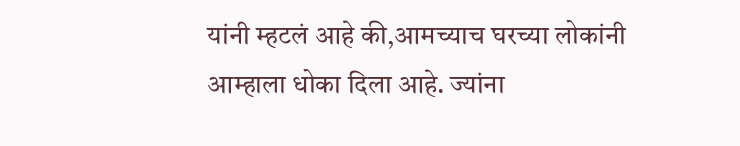यांनी म्हटलं आहे की,आमच्याच घरच्या लोकांनी आम्हाला धोका दिला आहे. ज्यांना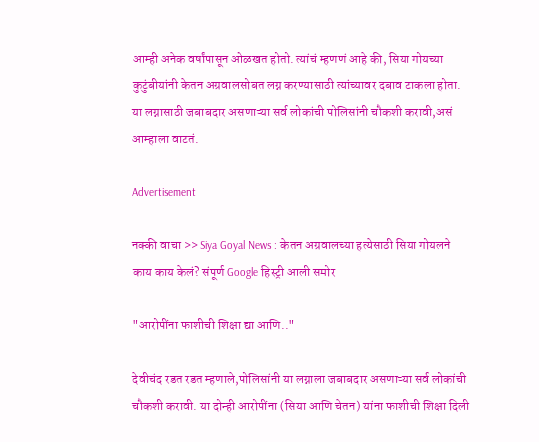आम्ही अनेक वर्षांपासून ओळखत होतो. त्यांचं म्हणणं आहे की, सिया गोयच्या कुटुंबीयांनी केतन अग्रवालसोबत लग्न करण्यासाठी त्यांच्यावर दबाव टाकला होता. या लग्नासाठी जबाबदार असणाऱ्या सर्व लोकांची पोलिसांनी चौकशी करावी,असं आम्हाला वाटतं.

Advertisement

नक्की वाचा >> Siya Goyal News : केतन अग्रवालच्या हत्येसाठी सिया गोयलने काय काय केलं? संपूर्ण Google हिस्ट्री आली समोर

"आरोपींना फाशीची शिक्षा द्या आणि.."

देवीचंद रडत रडत म्हणाले,पोलिसांनी या लग्नाला जबाबदार असणाऱ्या सर्व लोकांची चौकशी करावी. या दोन्ही आरोपींना (सिया आणि चेतन) यांना फाशीची शिक्षा दिली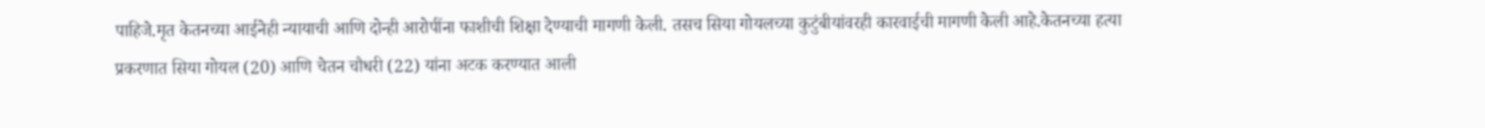पाहिजे.मृत केतनच्या आईनेही न्यायाची आणि दोन्ही आरोपींना फाशीची शिक्षा देण्याची मागणी केली. तसच सिया गोयलच्या कुटुंबीयांवरही कारवाईची मागणी केली आहे.केतनच्या हत्या प्रकरणात सिया गोयल (20) आणि चेतन चौधरी (22) यांना अटक करण्यात आली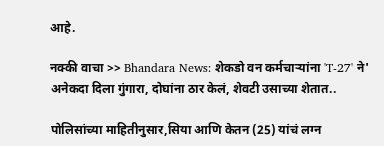आहे.

नक्की वाचा >> Bhandara News: शेकडो वन कर्मचाऱ्यांना 'T-27' ने' अनेकदा दिला गुंगारा, दोघांना ठार केलं, शेवटी उसाच्या शेतात..

पोलिसांच्या माहितीनुसार,सिया आणि केतन (25) यांचं लग्न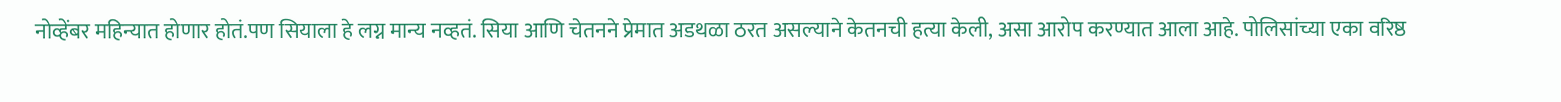नोव्हेंबर महिन्यात होणार होतं.पण सियाला हे लग्न मान्य नव्हतं. सिया आणि चेतनने प्रेमात अडथळा ठरत असल्याने केतनची हत्या केली, असा आरोप करण्यात आला आहे. पोलिसांच्या एका वरिष्ठ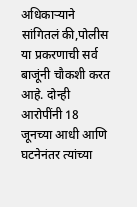अधिकाऱ्याने सांगितलं की,पोलीस या प्रकरणाची सर्व बाजूंनी चौकशी करत आहे. दोन्ही आरोपींनी 18 जूनच्या आधी आणि घटनेनंतर त्यांच्या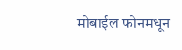मोबाईल फोनमधून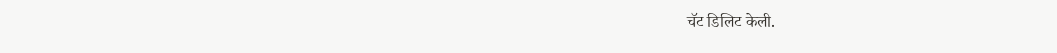चॅट डिलिट केली.